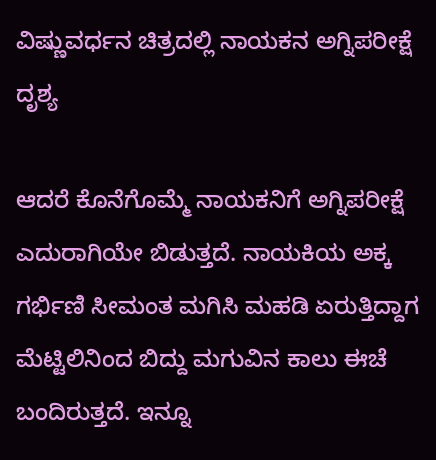ವಿಷ್ಣುವರ್ಧನ ಚಿತ್ರದಲ್ಲಿ ನಾಯಕನ ಅಗ್ನಿಪರೀಕ್ಷೆ ದೃಶ್ಯ

ಆದರೆ ಕೊನೆಗೊಮ್ಮೆ ನಾಯಕನಿಗೆ ಅಗ್ನಿಪರೀಕ್ಷೆ ಎದುರಾಗಿಯೇ ಬಿಡುತ್ತದೆ. ನಾಯಕಿಯ ಅಕ್ಕ ಗರ್ಭಿಣಿ ಸೀಮಂತ ಮಗಿಸಿ ಮಹಡಿ ಏರುತ್ತಿದ್ದಾಗ ಮೆಟ್ಟಿಲಿನಿಂದ ಬಿದ್ದು ಮಗುವಿನ ಕಾಲು ಈಚೆ ಬಂದಿರುತ್ತದೆ. ಇನ್ನೂ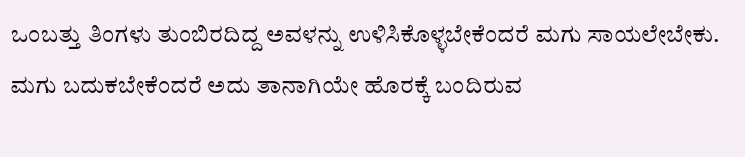ಒಂಬತ್ತು ತಿಂಗಳು ತುಂಬಿರದಿದ್ದ ಅವಳನ್ನು ಉಳಿಸಿಕೊಳ್ಳಬೇಕೆಂದರೆ ಮಗು ಸಾಯಲೇಬೇಕು. ಮಗು ಬದುಕಬೇಕೆಂದರೆ ಅದು ತಾನಾಗಿಯೇ ಹೊರಕ್ಕೆ ಬಂದಿರುವ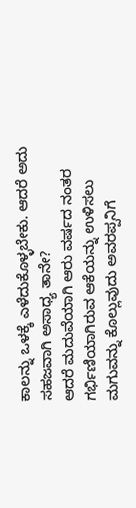ಕಾಲನ್ನು ಒಳಕ್ಕೆ ಎಳೆದುಕೊಳ್ಳಬೇಕು. ಆದರೆ ಅದು ಸಹಜವಾಗಿ ಅಸಾಧ್ಯ ತಾನೇ?
ಆದರೆ ಮದುವೆಯಾಗಿ ಆರು ವರ್ಷದ ನಂತರ ಗರ್ಭಿಣಿಯಾಗಿರುವ ಆಕೆಯನ್ನು ಉಳಿಸಲು ಮಗುವನ್ನು ಕೊಲ್ಲುವುದು ಅವರಪ್ಪನಿಗೆ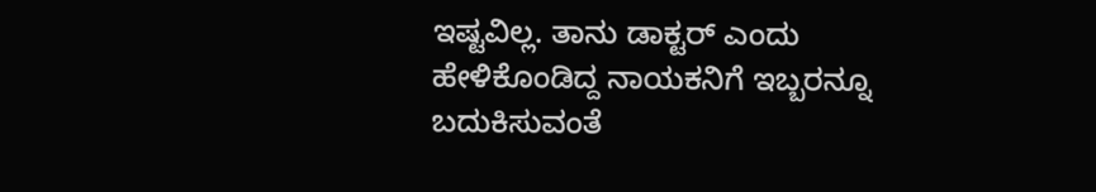ಇಷ್ಟವಿಲ್ಲ. ತಾನು ಡಾಕ್ಟರ್ ಎಂದು ಹೇಳಿಕೊಂಡಿದ್ದ ನಾಯಕನಿಗೆ ಇಬ್ಬರನ್ನೂ ಬದುಕಿಸುವಂತೆ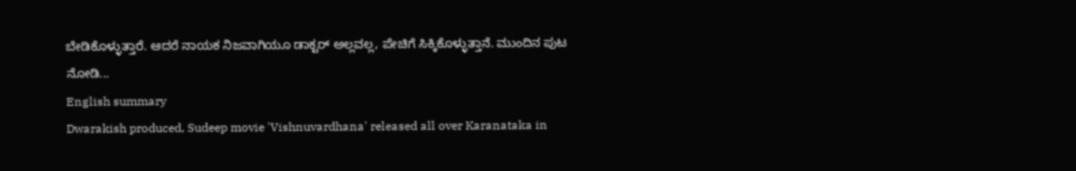ಬೇಡಿಕೊಳ್ಳುತ್ತಾರೆ. ಆದರೆ ನಾಯಕ ನಿಜವಾಗಿಯೂ ಡಾಕ್ಟರ್ ಅಲ್ಲವಲ್ಲ, ಪೇಚಿಗೆ ಸಿಕ್ಕಿಕೊಳ್ಳುತ್ತಾನೆ. ಮುಂದಿನ ಪುಟ ನೋಡಿ...
English summary
Dwarakish produced, Sudeep movie 'Vishnuvardhana' released all over Karanataka in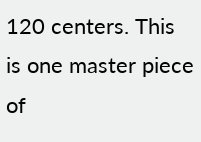120 centers. This is one master piece of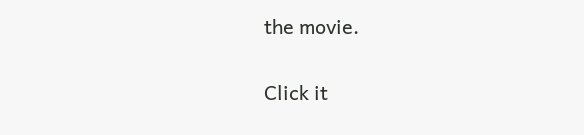the movie.


Click it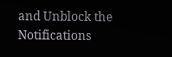and Unblock the Notifications